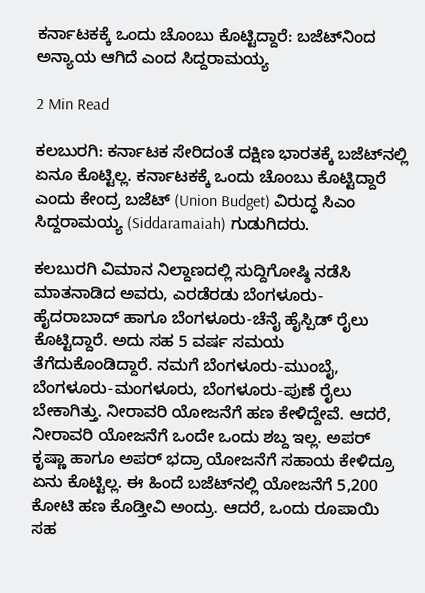ಕರ್ನಾಟಕಕ್ಕೆ ಒಂದು ಚೊಂಬು ಕೊಟ್ಟಿದ್ದಾರೆ: ಬಜೆಟ್‌ನಿಂದ ಅನ್ಯಾಯ ಆಗಿದೆ ಎಂದ ಸಿದ್ದರಾಮಯ್ಯ

2 Min Read

ಕಲಬುರಗಿ: ಕರ್ನಾಟಕ ಸೇರಿದಂತೆ ದಕ್ಷಿಣ ಭಾರತಕ್ಕೆ ಬಜೆಟ್‌ನಲ್ಲಿ ಏನೂ ಕೊಟ್ಟಿಲ್ಲ. ಕರ್ನಾಟಕಕ್ಕೆ ಒಂದು ಚೊಂಬು ಕೊಟ್ಟಿದ್ದಾರೆ ಎಂದು ಕೇಂದ್ರ ಬಜೆಟ್ (Union Budget) ವಿರುದ್ಧ ಸಿಎಂ ಸಿದ್ದರಾಮಯ್ಯ (Siddaramaiah) ಗುಡುಗಿದರು.

ಕಲಬುರಗಿ ವಿಮಾನ ನಿಲ್ದಾಣದಲ್ಲಿ ಸುದ್ದಿಗೋಷ್ಠಿ ನಡೆಸಿ ಮಾತನಾಡಿದ ಅವರು, ಎರಡೆರಡು ಬೆಂಗಳೂರು-ಹೈದರಾಬಾದ್ ಹಾಗೂ ಬೆಂಗಳೂರು-ಚೆನೈ ಹೈಸ್ಪಿಡ್ ರೈಲು ಕೊಟ್ಟಿದ್ದಾರೆ. ಅದು ಸಹ 5 ವರ್ಷ ಸಮಯ ತೆಗೆದುಕೊಂಡಿದ್ದಾರೆ. ನಮಗೆ ಬೆಂಗಳೂರು-ಮುಂಬೈ, ಬೆಂಗಳೂರು-ಮಂಗಳೂರು, ಬೆಂಗಳೂರು-ಪುಣೆ ರೈಲು ಬೇಕಾಗಿತ್ತು. ನೀರಾವರಿ ಯೋಜನೆಗೆ ಹಣ ಕೇಳಿದ್ದೇವೆ. ಆದರೆ, ನೀರಾವರಿ ಯೋಜನೆಗೆ ಒಂದೇ ಒಂದು ಶಬ್ದ ಇಲ್ಲ. ಅಪರ್ ಕೃಷ್ಣಾ ಹಾಗೂ ಅಪರ್ ಭದ್ರಾ ಯೋಜನೆಗೆ ಸಹಾಯ ಕೇಳಿದ್ರೂ ಏನು ಕೊಟ್ಟಿಲ್ಲ. ಈ ಹಿಂದೆ ಬಜೆಟ್‌ನಲ್ಲಿ ಯೋಜನೆಗೆ 5,200 ಕೋಟಿ ಹಣ ಕೊಡ್ತೀವಿ ಅಂದ್ರು. ಆದರೆ, ಒಂದು ರೂಪಾಯಿ ಸಹ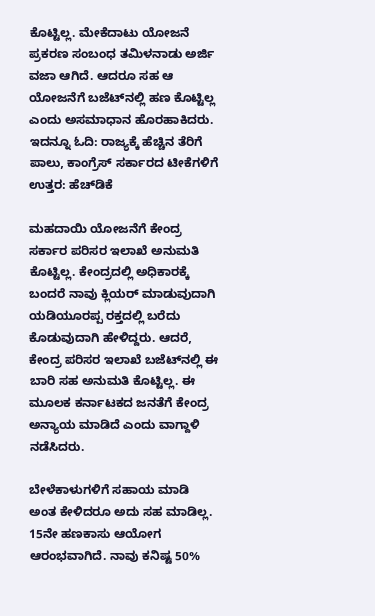ಕೊಟ್ಟಿಲ್ಲ. ಮೇಕೆದಾಟು ಯೋಜನೆ ಪ್ರಕರಣ ಸಂಬಂಧ ತಮಿಳನಾಡು ಅರ್ಜಿ ವಜಾ ಆಗಿದೆ. ಆದರೂ ಸಹ ಆ ಯೋಜನೆಗೆ ಬಜೆಟ್‌ನಲ್ಲಿ ಹಣ ಕೊಟ್ಟಿಲ್ಲ ಎಂದು ಅಸಮಾಧಾನ ಹೊರಹಾಕಿದರು. ಇದನ್ನೂ ಓದಿ: ರಾಜ್ಯಕ್ಕೆ ಹೆಚ್ಚಿನ ತೆರಿಗೆ ಪಾಲು, ಕಾಂಗ್ರೆಸ್ ಸರ್ಕಾರದ ಟೀಕೆಗಳಿಗೆ ಉತ್ತರ: ಹೆಚ್‌ಡಿಕೆ

ಮಹದಾಯಿ ಯೋಜನೆಗೆ ಕೇಂದ್ರ ಸರ್ಕಾರ ಪರಿಸರ ಇಲಾಖೆ ಅನುಮತಿ ಕೊಟ್ಟಿಲ್ಲ. ಕೇಂದ್ರದಲ್ಲಿ ಅಧಿಕಾರಕ್ಕೆ ಬಂದರೆ ನಾವು ಕ್ಲಿಯರ್ ಮಾಡುವುದಾಗಿ ಯಡಿಯೂರಪ್ಪ ರಕ್ತದಲ್ಲಿ ಬರೆದು ಕೊಡುವುದಾಗಿ ಹೇಳಿದ್ದರು. ಆದರೆ, ಕೇಂದ್ರ ಪರಿಸರ ಇಲಾಖೆ ಬಜೆಟ್‌ನಲ್ಲಿ ಈ ಬಾರಿ ಸಹ ಅನುಮತಿ ಕೊಟ್ಟಿಲ್ಲ. ಈ ಮೂಲಕ ಕರ್ನಾಟಕದ ಜನತೆಗೆ ಕೇಂದ್ರ ಅನ್ಯಾಯ ಮಾಡಿದೆ ಎಂದು ವಾಗ್ದಾಳಿ ನಡೆಸಿದರು.

ಬೇಳೆಕಾಳುಗಳಿಗೆ ಸಹಾಯ ಮಾಡಿ ಅಂತ ಕೇಳಿದರೂ ಅದು ಸಹ ಮಾಡಿಲ್ಲ. 15ನೇ ಹಣಕಾಸು ಆಯೋಗ ಆರಂಭವಾಗಿದೆ. ನಾವು ಕನಿಷ್ಟ 50%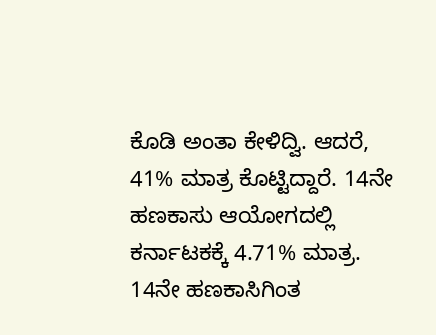ಕೊಡಿ ಅಂತಾ ಕೇಳಿದ್ವಿ. ಆದರೆ, 41% ಮಾತ್ರ ಕೊಟ್ಟಿದ್ದಾರೆ. 14ನೇ ಹಣಕಾಸು ಆಯೋಗದಲ್ಲಿ ಕರ್ನಾಟಕಕ್ಕೆ 4.71% ಮಾತ್ರ. 14ನೇ ಹಣಕಾಸಿಗಿಂತ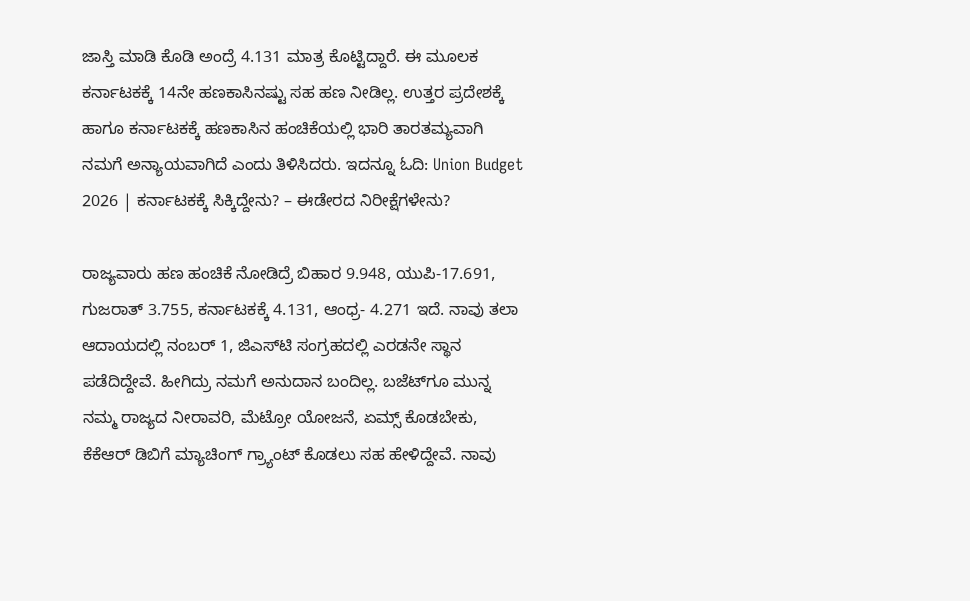ಜಾಸ್ತಿ ಮಾಡಿ ಕೊಡಿ ಅಂದ್ರೆ 4.131 ಮಾತ್ರ ಕೊಟ್ಟಿದ್ದಾರೆ. ಈ ಮೂಲಕ ಕರ್ನಾಟಕಕ್ಕೆ 14ನೇ ಹಣಕಾಸಿನಷ್ಟು ಸಹ ಹಣ ನೀಡಿಲ್ಲ. ಉತ್ತರ ಪ್ರದೇಶಕ್ಕೆ ಹಾಗೂ ಕರ್ನಾಟಕಕ್ಕೆ ಹಣಕಾಸಿನ ಹಂಚಿಕೆಯಲ್ಲಿ ಭಾರಿ ತಾರತಮ್ಯವಾಗಿ ನಮಗೆ ಅನ್ಯಾಯವಾಗಿದೆ ಎಂದು ತಿಳಿಸಿದರು. ಇದನ್ನೂ ಓದಿ: Union Budget 2026 | ಕರ್ನಾಟಕಕ್ಕೆ ಸಿಕ್ಕಿದ್ದೇನು? – ಈಡೇರದ ನಿರೀಕ್ಷೆಗಳೇನು?

ರಾಜ್ಯವಾರು ಹಣ ಹಂಚಿಕೆ ನೋಡಿದ್ರೆ ಬಿಹಾರ 9.948, ಯುಪಿ-17.691, ಗುಜರಾತ್ 3.755, ಕರ್ನಾಟಕಕ್ಕೆ 4.131, ಆಂಧ್ರ- 4.271 ಇದೆ. ನಾವು ತಲಾ ಆದಾಯದಲ್ಲಿ ನಂಬರ್ 1, ಜಿಎಸ್‌ಟಿ ಸಂಗ್ರಹದಲ್ಲಿ ಎರಡನೇ ಸ್ಥಾನ ಪಡೆದಿದ್ದೇವೆ. ಹೀಗಿದ್ರು ನಮಗೆ ಅನುದಾನ ಬಂದಿಲ್ಲ. ಬಜೆಟ್‌ಗೂ ಮುನ್ನ ನಮ್ಮ ರಾಜ್ಯದ ನೀರಾವರಿ, ಮೆಟ್ರೋ ಯೋಜನೆ, ಏಮ್ಸ್ ಕೊಡಬೇಕು, ಕೆಕೆಆರ್ ಡಿಬಿಗೆ ಮ್ಯಾಚಿಂಗ್ ಗ್ರ‍್ಯಾಂಟ್ ಕೊಡಲು ಸಹ ಹೇಳಿದ್ದೇವೆ. ನಾವು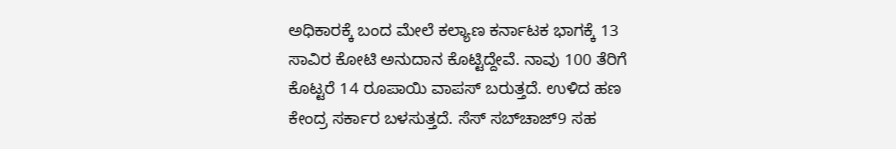ಅಧಿಕಾರಕ್ಕೆ ಬಂದ ಮೇಲೆ ಕಲ್ಯಾಣ ಕರ್ನಾಟಕ ಭಾಗಕ್ಕೆ 13 ಸಾವಿರ ಕೋಟಿ ಅನುದಾನ ಕೊಟ್ಟಿದ್ದೇವೆ. ನಾವು 100 ತೆರಿಗೆ ಕೊಟ್ಟರೆ 14 ರೂಪಾಯಿ ವಾಪಸ್ ಬರುತ್ತದೆ. ಉಳಿದ ಹಣ ಕೇಂದ್ರ ಸರ್ಕಾರ ಬಳಸುತ್ತದೆ. ಸೆಸ್ ಸಬ್‌ಚಾಜ್9 ಸಹ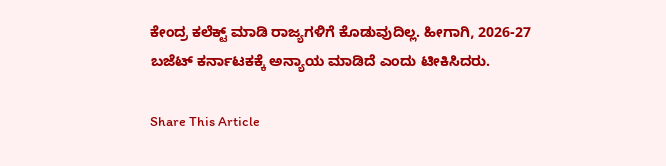ಕೇಂದ್ರ ಕಲೆಕ್ಟ್ ಮಾಡಿ ರಾಜ್ಯಗಳಿಗೆ ಕೊಡುವುದಿಲ್ಲ. ಹೀಗಾಗಿ, 2026-27 ಬಜೆಟ್ ಕರ್ನಾಟಕಕ್ಕೆ ಅನ್ಯಾಯ ಮಾಡಿದೆ ಎಂದು ಟೀಕಿಸಿದರು.

Share This Article